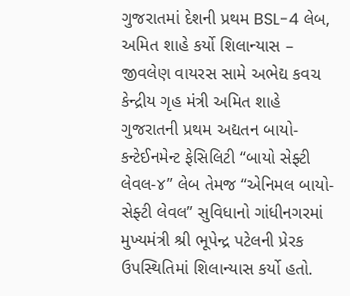ગુજરાતમાં દેશની પ્રથમ BSL-4 લેબ, અમિત શાહે કર્યો શિલાન્યાસ – જીવલેણ વાયરસ સામે અભેદ્ય કવચ
કેન્દ્રીય ગૃહ મંત્રી અમિત શાહે ગુજરાતની પ્રથમ અદ્યતન બાયો-કન્ટેઈનમેન્ટ ફેસિલિટી “બાયો સેફ્ટી લેવલ-૪” લેબ તેમજ “એનિમલ બાયો-સેફ્ટી લેવલ” સુવિધાનો ગાંધીનગરમાં મુખ્યમંત્રી શ્રી ભૂપેન્દ્ર પટેલની પ્રેરક ઉપસ્થિતિમાં શિલાન્યાસ કર્યો હતો.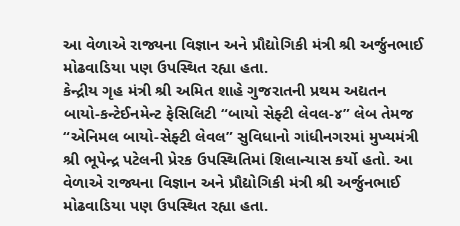આ વેળાએ રાજ્યના વિજ્ઞાન અને પ્રૌદ્યોગિકી મંત્રી શ્રી અર્જુનભાઈ મોઢવાડિયા પણ ઉપસ્થિત રહ્યા હતા.
કેન્દ્રીય ગૃહ મંત્રી શ્રી અમિત શાહે ગુજરાતની પ્રથમ અદ્યતન બાયો-કન્ટેઈનમેન્ટ ફેસિલિટી “બાયો સેફ્ટી લેવલ-૪” લેબ તેમજ “એનિમલ બાયો-સેફ્ટી લેવલ” સુવિધાનો ગાંધીનગરમાં મુખ્યમંત્રી શ્રી ભૂપેન્દ્ર પટેલની પ્રેરક ઉપસ્થિતિમાં શિલાન્યાસ કર્યો હતો. આ વેળાએ રાજ્યના વિજ્ઞાન અને પ્રૌદ્યોગિકી મંત્રી શ્રી અર્જુનભાઈ મોઢવાડિયા પણ ઉપસ્થિત રહ્યા હતા.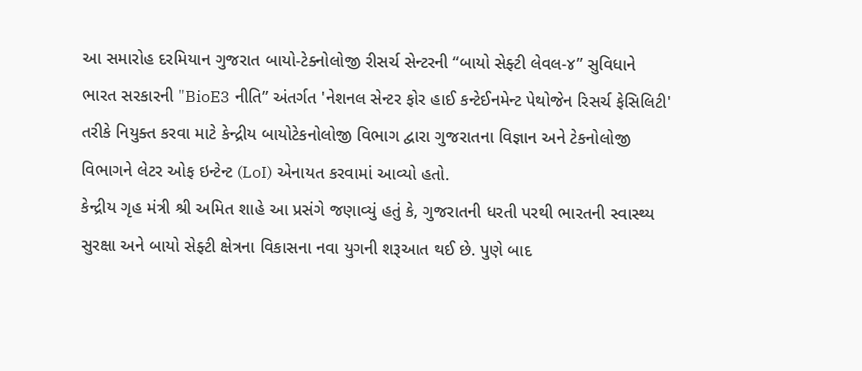આ સમારોહ દરમિયાન ગુજરાત બાયો-ટેક્નોલોજી રીસર્ચ સેન્ટરની “બાયો સેફ્ટી લેવલ-૪” સુવિધાને ભારત સરકારની "BioE3 નીતિ” અંતર્ગત 'નેશનલ સેન્ટર ફોર હાઈ કન્ટેઈનમેન્ટ પેથોજેન રિસર્ચ ફેસિલિટી' તરીકે નિયુક્ત કરવા માટે કેન્દ્રીય બાયોટેકનોલોજી વિભાગ દ્વારા ગુજરાતના વિજ્ઞાન અને ટેકનોલોજી વિભાગને લેટર ઓફ ઇન્ટેન્ટ (LoI) એનાયત કરવામાં આવ્યો હતો.
કેન્દ્રીય ગૃહ મંત્રી શ્રી અમિત શાહે આ પ્રસંગે જણાવ્યું હતું કે, ગુજરાતની ધરતી પરથી ભારતની સ્વાસ્થ્ય સુરક્ષા અને બાયો સેફ્ટી ક્ષેત્રના વિકાસના નવા યુગની શરૂઆત થઈ છે. પુણે બાદ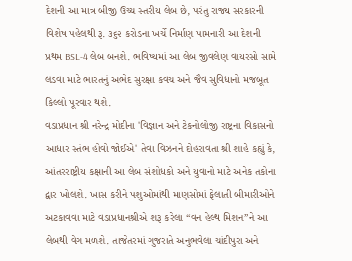દેશની આ માત્ર બીજી ઉચ્ચ સ્તરીય લેબ છે, પરંતુ રાજ્ય સરકારની વિશેષ પહેલથી રૂ. ૩૬૨ કરોડના ખર્ચે નિર્માણ પામનારી આ દેશની પ્રથમ BSL-4 લેબ બનશે. ભવિષ્યમાં આ લેબ જીવલેણ વાયરસો સામે લડવા માટે ભારતનું અભેદ સુરક્ષા કવચ અને જૈવ સુવિધાનો મજબૂત કિલ્લો પૂરવાર થશે.
વડાપ્રધાન શ્રી નરેન્દ્ર મોદીના 'વિજ્ઞાન અને ટેકનોલોજી રાષ્ટ્રના વિકાસનો આધાર સ્તંભ હોવો જોઈએ' તેવા વિઝનને દોહરાવતા શ્રી શાહે કહ્યું કે, આંતરરાષ્ટ્રીય કક્ષાની આ લેબ સંશોધકો અને યુવાનો માટે અનેક તકોના દ્વાર ખોલશે. ખાસ કરીને પશુઓમાંથી માણસોમાં ફેલાતી બીમારીઓને અટકાવવા માટે વડાપ્રધાનશ્રીએ શરૂ કરેલા “વન હેલ્થ મિશન”ને આ લેબથી વેગ મળશે. તાજેતરમાં ગુજરાતે અનુભવેલા ચાંદીપુરા અને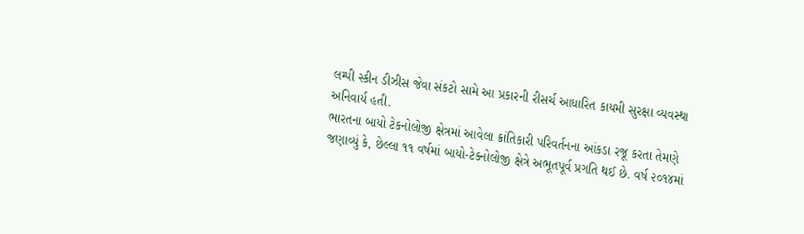લમ્પી સ્કીન ડીઝીસ જેવા સંકટો સામે આ પ્રકારની રીસર્ચ આધારિત કાયમી સુરક્ષા વ્યવસ્થા અનિવાર્ય હતી.
ભારતના બાયો ટેકનોલોજી ક્ષેત્રમાં આવેલા ક્રાંતિકારી પરિવર્તનના આંકડા રજૂ કરતા તેમણે જણાવ્યું કે, છેલ્લા ૧૧ વર્ષમાં બાયો-ટેક્નોલોજી ક્ષેત્રે અભૂતપૂર્વ પ્રગતિ થઈ છે. વર્ષ ૨૦૧૪માં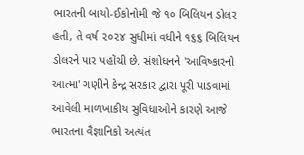ભારતની બાયો-ઈકોનોમી જે ૧૦ બિલિયન ડોલર હતી, તે વર્ષ ૨૦૨૪ સુધીમાં વધીને ૧૬૬ બિલિયન ડોલરને પાર પહોંચી છે. સંશોધનને 'આવિષ્કારનો આત્મા' ગણીને કેન્દ્ર સરકાર દ્વારા પૂરી પાડવામાં આવેલી માળખાકીય સુવિધાઓને કારણે આજે ભારતના વૈજ્ઞાનિકો અત્યંત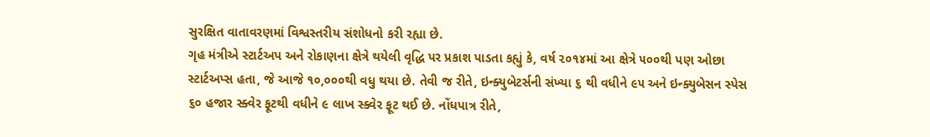સુરક્ષિત વાતાવરણમાં વિશ્વસ્તરીય સંશોધનો કરી રહ્યા છે.
ગૃહ મંત્રીએ સ્ટાર્ટઅપ અને રોકાણના ક્ષેત્રે થયેલી વૃદ્ધિ પર પ્રકાશ પાડતા કહ્યું કે, વર્ષ ૨૦૧૪માં આ ક્ષેત્રે ૫૦૦થી પણ ઓછા સ્ટાર્ટઅપ્સ હતા, જે આજે ૧૦,૦૦૦થી વધુ થયા છે. તેવી જ રીતે, ઇન્ક્યુબેટર્સની સંખ્યા ૬ થી વધીને ૯૫ અને ઇન્ક્યુબેસન સ્પેસ ૬૦ હજાર સ્ક્વેર ફૂટથી વધીને ૯ લાખ સ્ક્વેર ફૂટ થઈ છે. નોંધપાત્ર રીતે,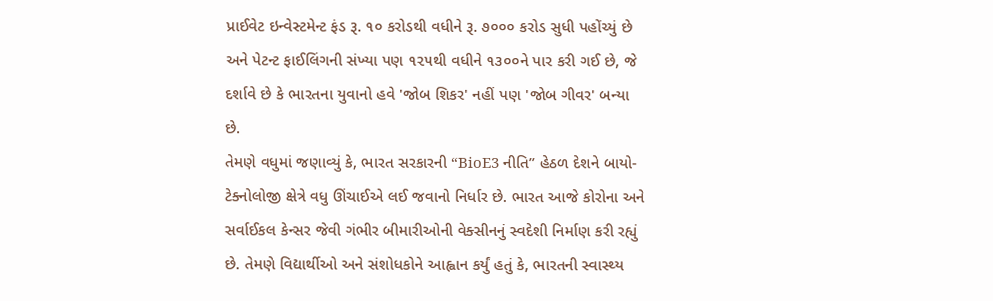પ્રાઈવેટ ઇન્વેસ્ટમેન્ટ ફંડ રૂ. ૧૦ કરોડથી વધીને રૂ. ૭૦૦૦ કરોડ સુધી પહોંચ્યું છે અને પેટન્ટ ફાઈલિંગની સંખ્યા પણ ૧૨૫થી વધીને ૧૩૦૦ને પાર કરી ગઈ છે, જે દર્શાવે છે કે ભારતના યુવાનો હવે 'જોબ શિકર' નહીં પણ 'જોબ ગીવર' બન્યા છે.
તેમણે વધુમાં જણાવ્યું કે, ભારત સરકારની “BioE3 નીતિ” હેઠળ દેશને બાયો-ટેક્નોલોજી ક્ષેત્રે વધુ ઊંચાઈએ લઈ જવાનો નિર્ધાર છે. ભારત આજે કોરોના અને સર્વાઈકલ કેન્સર જેવી ગંભીર બીમારીઓની વેક્સીનનું સ્વદેશી નિર્માણ કરી રહ્યું છે. તેમણે વિદ્યાર્થીઓ અને સંશોધકોને આહ્વાન કર્યું હતું કે, ભારતની સ્વાસ્થ્ય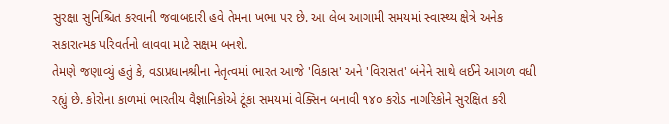સુરક્ષા સુનિશ્ચિત કરવાની જવાબદારી હવે તેમના ખભા પર છે. આ લેબ આગામી સમયમાં સ્વાસ્થ્ય ક્ષેત્રે અનેક સકારાત્મક પરિવર્તનો લાવવા માટે સક્ષમ બનશે.
તેમણે જણાવ્યું હતું કે, વડાપ્રધાનશ્રીના નેતૃત્વમાં ભારત આજે 'વિકાસ' અને 'વિરાસત' બંનેને સાથે લઈને આગળ વધી રહ્યું છે. કોરોના કાળમાં ભારતીય વૈજ્ઞાનિકોએ ટૂંકા સમયમાં વેક્સિન બનાવી ૧૪૦ કરોડ નાગરિકોને સુરક્ષિત કરી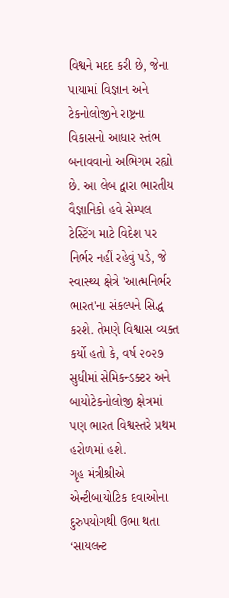વિશ્વને મદદ કરી છે, જેના પાયામાં વિજ્ઞાન અને ટેકનોલોજીને રાષ્ટ્રના વિકાસનો આધાર સ્તંભ બનાવવાનો અભિગમ રહ્યો છે. આ લેબ દ્વારા ભારતીય વૈજ્ઞાનિકો હવે સેમ્પલ ટેસ્ટિંગ માટે વિદેશ પર નિર્ભર નહીં રહેવું પડે, જે સ્વાસ્થ્ય ક્ષેત્રે 'આત્મનિર્ભર ભારત'ના સંકલ્પને સિદ્ધ કરશે. તેમણે વિશ્વાસ વ્યક્ત કર્યો હતો કે, વર્ષ ૨૦૨૭ સુધીમાં સેમિકન્ડક્ટર અને બાયોટેકનોલોજી ક્ષેત્રમાં પણ ભારત વિશ્વસ્તરે પ્રથમ હરોળમાં હશે.
ગૃહ મંત્રીશ્રીએ એન્ટીબાયોટિક દવાઓના દુરુપયોગથી ઉભા થતા ‘સાયલન્ટ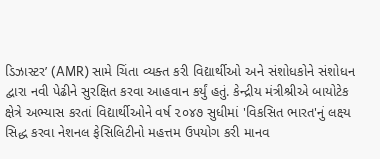ડિઝાસ્ટર’ (AMR) સામે ચિંતા વ્યક્ત કરી વિદ્યાર્થીઓ અને સંશોધકોને સંશોધન દ્વારા નવી પેઢીને સુરક્ષિત કરવા આહવાન કર્યું હતું. કેન્દ્રીય મંત્રીશ્રીએ બાયોટેક ક્ષેત્રે અભ્યાસ કરતાં વિદ્યાર્થીઓને વર્ષ ૨૦૪૭ સુધીમાં 'વિકસિત ભારત'નું લક્ષ્ય સિદ્ધ કરવા નેશનલ ફેસિલિટીનો મહત્તમ ઉપયોગ કરી માનવ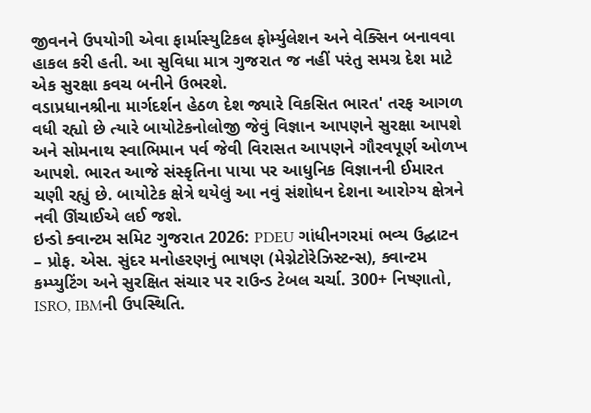જીવનને ઉપયોગી એવા ફાર્માસ્યુટિકલ ફોર્મ્યુલેશન અને વેક્સિન બનાવવા હાકલ કરી હતી. આ સુવિધા માત્ર ગુજરાત જ નહીં પરંતુ સમગ્ર દેશ માટે એક સુરક્ષા કવચ બનીને ઉભરશે.
વડાપ્રધાનશ્રીના માર્ગદર્શન હેઠળ દેશ જ્યારે વિકસિત ભારત' તરફ આગળ વધી રહ્યો છે ત્યારે બાયોટેકનોલોજી જેવું વિજ્ઞાન આપણને સુરક્ષા આપશે અને સોમનાથ સ્વાભિમાન પર્વ જેવી વિરાસત આપણને ગૌરવપૂર્ણ ઓળખ આપશે. ભારત આજે સંસ્કૃતિના પાયા પર આધુનિક વિજ્ઞાનની ઈમારત ચણી રહ્યું છે. બાયોટેક ક્ષેત્રે થયેલું આ નવું સંશોધન દેશના આરોગ્ય ક્ષેત્રને નવી ઊંચાઈએ લઈ જશે.
ઇન્ડો ક્વાન્ટમ સમિટ ગુજરાત 2026: PDEU ગાંધીનગરમાં ભવ્ય ઉદ્ઘાટન – પ્રોફ. એસ. સુંદર મનોહરણનું ભાષણ (મેગ્નેટોરેઝિસ્ટન્સ), ક્વાન્ટમ કમ્પ્યુટિંગ અને સુરક્ષિત સંચાર પર રાઉન્ડ ટેબલ ચર્ચા. 300+ નિષ્ણાતો, ISRO, IBMની ઉપસ્થિતિ.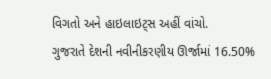વિગતો અને હાઇલાઇટ્સ અહીં વાંચો.
ગુજરાતે દેશની નવીનીકરણીય ઊર્જામાં 16.50%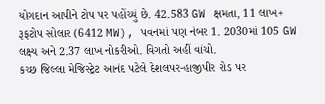યોગદાન આપીને ટોપ પર પહોંચ્યું છે. 42.583 GW ક્ષમતા, 11 લાખ+ રૂફટોપ સોલાર (6412 MW), પવનમાં પણ નંબર 1. 2030માં 105 GW લક્ષ્ય અને 2.37 લાખ નોકરીઓ. વિગતો અહીં વાંચો.
કચ્છ જિલ્લા મેજિસ્ટ્રેટ આનંદ પટેલે દેશલપર-હાજીપીર રોડ પર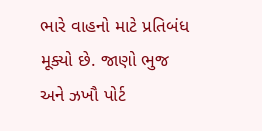ભારે વાહનો માટે પ્રતિબંધ મૂક્યો છે. જાણો ભુજ અને ઝખૌ પોર્ટ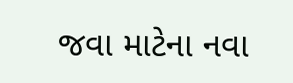જવા માટેના નવા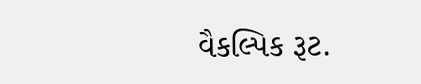વૈકલ્પિક રૂટ.